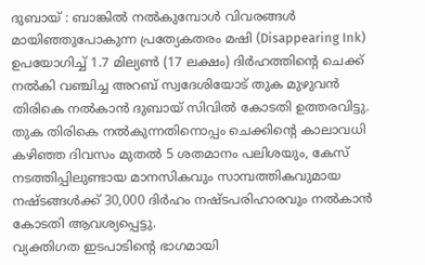ദുബായ് : ബാങ്കിൽ നൽകുമ്പോൾ വിവരങ്ങൾ മായിഞ്ഞുപോകുന്ന പ്രത്യേകതരം മഷി (Disappearing Ink) ഉപയോഗിച്ച് 1.7 മില്യൺ (17 ലക്ഷം) ദിർഹത്തിന്റെ ചെക്ക് നൽകി വഞ്ചിച്ച അറബ് സ്വദേശിയോട് തുക മുഴുവൻ തിരികെ നൽകാൻ ദുബായ് സിവിൽ കോടതി ഉത്തരവിട്ടു. തുക തിരികെ നൽകുന്നതിനൊപ്പം ചെക്കിന്റെ കാലാവധി കഴിഞ്ഞ ദിവസം മുതൽ 5 ശതമാനം പലിശയും, കേസ് നടത്തിപ്പിലുണ്ടായ മാനസികവും സാമ്പത്തികവുമായ നഷ്ടങ്ങൾക്ക് 30,000 ദിർഹം നഷ്ടപരിഹാരവും നൽകാൻ കോടതി ആവശ്യപ്പെട്ടു.
വ്യക്തിഗത ഇടപാടിന്റെ ഭാഗമായി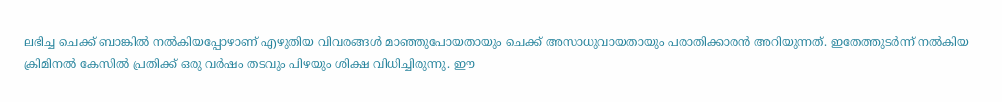ലഭിച്ച ചെക്ക് ബാങ്കിൽ നൽകിയപ്പോഴാണ് എഴുതിയ വിവരങ്ങൾ മാഞ്ഞുപോയതായും ചെക്ക് അസാധുവായതായും പരാതിക്കാരൻ അറിയുന്നത്. ഇതേത്തുടർന്ന് നൽകിയ ക്രിമിനൽ കേസിൽ പ്രതിക്ക് ഒരു വർഷം തടവും പിഴയും ശിക്ഷ വിധിച്ചിരുന്നു. ഈ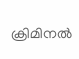ക്രിമിനൽ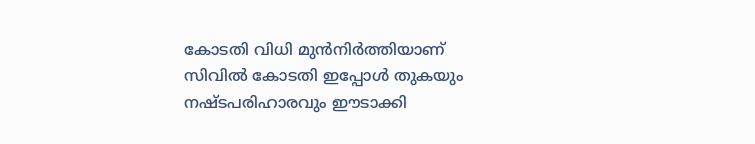കോടതി വിധി മുൻനിർത്തിയാണ് സിവിൽ കോടതി ഇപ്പോൾ തുകയും നഷ്ടപരിഹാരവും ഈടാക്കി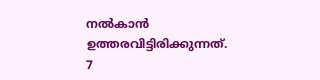നൽകാൻ ഉത്തരവിട്ടിരിക്കുന്നത്.
7